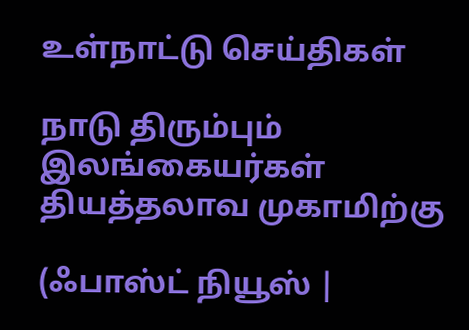உள்நாட்டு செய்திகள்

நாடு திரும்பும் இலங்கையர்கள் தியத்தலாவ முகாமிற்கு

(ஃபாஸ்ட் நியூஸ் |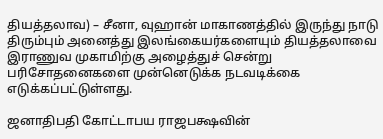தியத்தலாவ) – சீனா, வுஹான் மாகாணத்தில் இருந்து நாடு திரும்பும் அனைத்து இலங்கையர்களையும் தியத்தலாவை இராணுவ முகாமிற்கு அழைத்துச் சென்று பரிசோதனைகளை முன்னெடுக்க நடவடிக்கை எடுக்கப்பட்டுள்ளது.

ஜனாதிபதி கோட்டாபய ராஜபக்ஷவின்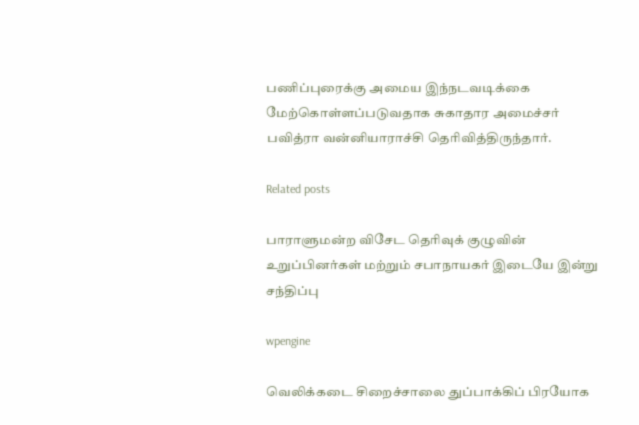பணிப்புரைக்கு அமைய இந்நடவடிக்கை மேற்கொள்ளப்படுவதாக சுகாதார அமைச்சர் பவித்ரா வன்னியாராச்சி தெரிவித்திருந்தார்.

Related posts

பாராளுமன்ற விசேட தெரிவுக் குழுவின் உறுப்பினர்கள் மற்றும் சபாநாயகர் இடையே இன்று சந்திப்பு

wpengine

வெலிக்கடை சிறைச்சாலை துப்பாக்கிப் பிரயோக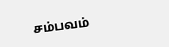சம்பவம்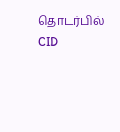தொடர்பில் CID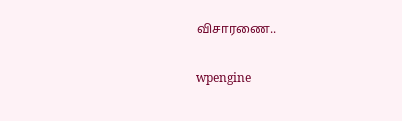விசாரணை..

wpengine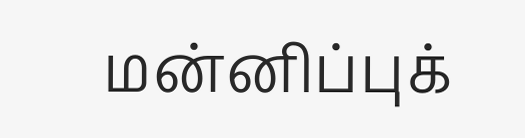மன்னிப்புக்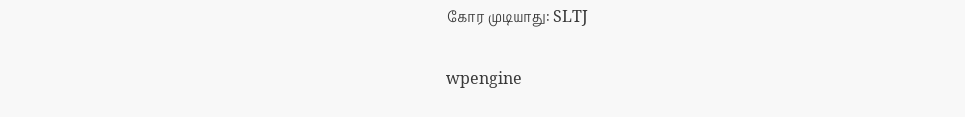கோர முடியாது: SLTJ

wpengine